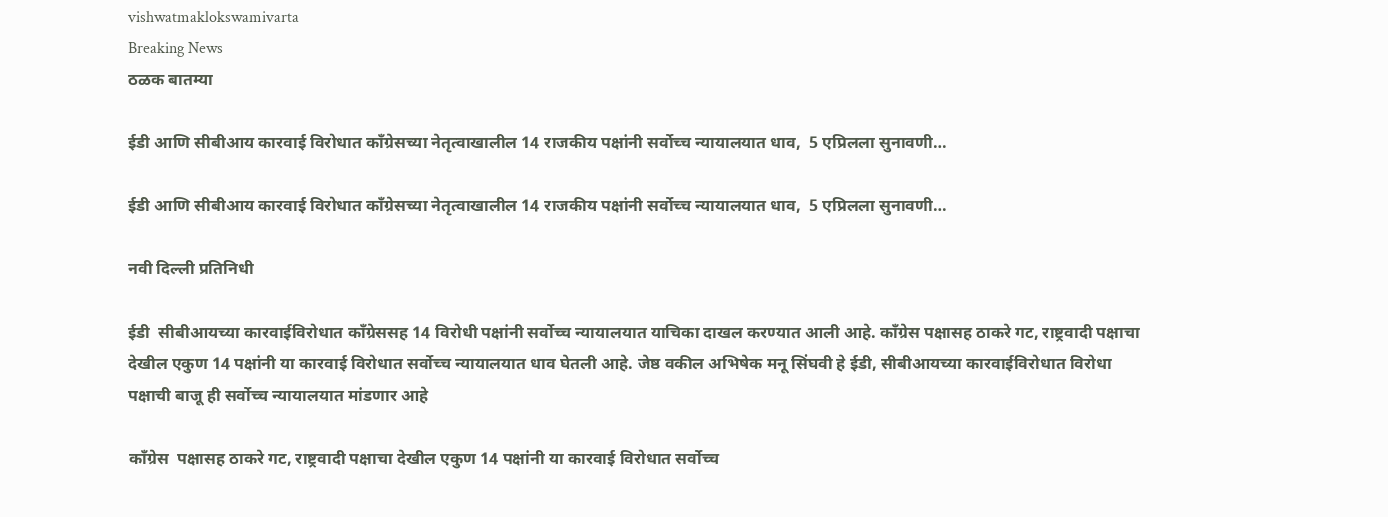vishwatmaklokswamivarta
Breaking News
ठळक बातम्या

ईडी आणि सीबीआय कारवाई विरोधात काँग्रेसच्या नेतृत्वाखालील 14 राजकीय पक्षांनी सर्वोच्च न्यायालयात धाव,  5 एप्रिलला सुनावणी…

ईडी आणि सीबीआय कारवाई विरोधात काँग्रेसच्या नेतृत्वाखालील 14 राजकीय पक्षांनी सर्वोच्च न्यायालयात धाव,  5 एप्रिलला सुनावणी…

नवी दिल्ली प्रतिनिधी

ईडी  सीबीआयच्या कारवाईविरोधात काँग्रेससह 14 विरोधी पक्षांनी सर्वोच्च न्यायालयात याचिका दाखल करण्यात आली आहे. काँग्रेस पक्षासह ठाकरे गट, राष्ट्रवादी पक्षाचा देखील एकुण 14 पक्षांनी या कारवाई विरोधात सर्वोच्च न्यायालयात धाव घेतली आहे. जेष्ठ वकील अभिषेक मनू सिंघवी हे ईडी, सीबीआयच्या कारवाईविरोधात विरोधा पक्षाची बाजू ही सर्वोच्च न्यायालयात मांडणार आहे

काँग्रेस  पक्षासह ठाकरे गट, राष्ट्रवादी पक्षाचा देखील एकुण 14 पक्षांनी या कारवाई विरोधात सर्वोच्च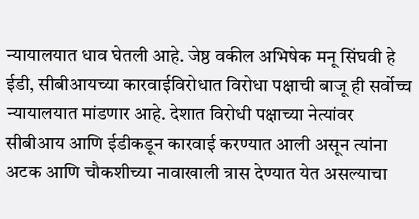न्यायालयात धाव घेतली आहे. जेष्ठ वकील अभिषेक मनू सिंघवी हे ईडी, सीबीआयच्या कारवाईविरोधात विरोधा पक्षाची बाजू ही सर्वोच्च न्यायालयात मांडणार आहे. देशात विरोधी पक्षाच्या नेत्यांवर सीबीआय आणि ईडीकडून कारवाई करण्यात आली असून त्यांना अटक आणि चौकशीच्या नावाखाली त्रास देण्यात येत असल्याचा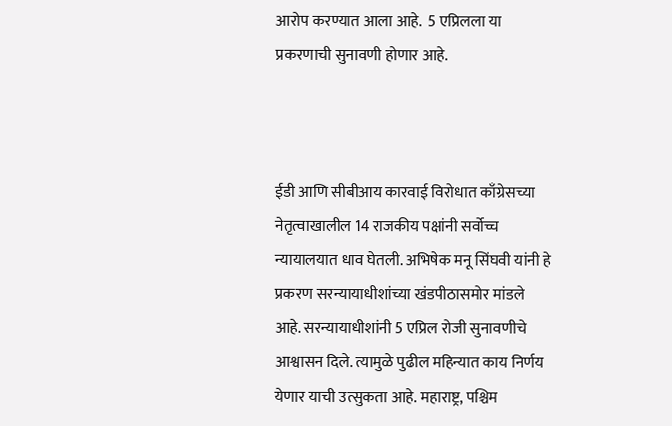आरोप करण्यात आला आहे.  5 एप्रिलला या प्रकरणाची सुनावणी होणार आहे.



ईडी आणि सीबीआय कारवाई विरोधात काँग्रेसच्या नेतृत्वाखालील 14 राजकीय पक्षांनी सर्वोच्च न्यायालयात धाव घेतली. अभिषेक मनू सिंघवी यांनी हे प्रकरण सरन्यायाधीशांच्या खंडपीठासमोर मांडले आहे. सरन्यायाधीशांनी 5 एप्रिल रोजी सुनावणीचे आश्वासन दिले. त्यामुळे पुढील महिन्यात काय निर्णय येणार याची उत्सुकता आहे. महाराष्ट्र, पश्चिम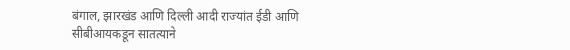बंगाल, झारखंड आणि दिल्ली आदी राज्यांत ईडी आणि सीबीआयकडून सातत्याने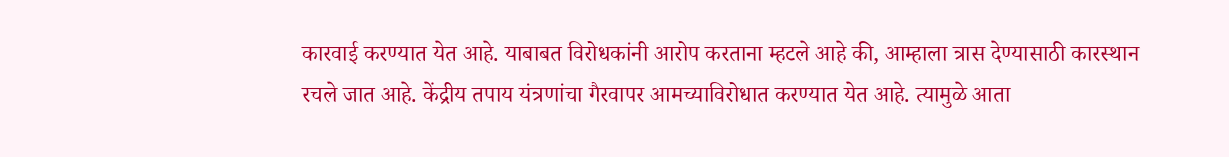कारवाई करण्यात येत आहे. याबाबत विरोधकांनी आरोप करताना म्हटले आहे की, आम्हाला त्रास देण्यासाठी कारस्थान रचले जात आहे. केंद्रीय तपाय यंत्रणांचा गैरवापर आमच्याविरोधात करण्यात येत आहे. त्यामुळे आता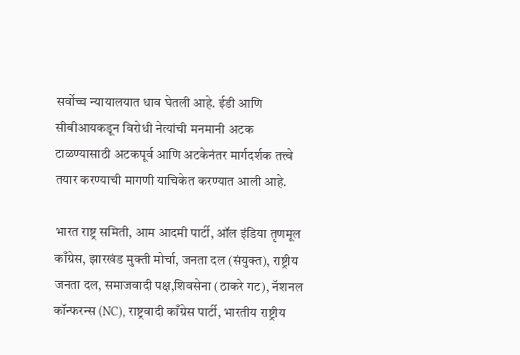सर्वोच्च न्यायालयात धाव घेतली आहे. ईडी आणि सीबीआयकडून विरोधी नेत्यांची मनमानी अटक टाळण्यासाठी अटकपूर्व आणि अटकेनंतर मार्गदर्शक तत्त्वे तयार करण्याची मागणी याचिकेत करण्यात आली आहे.

भारत राष्ट्र समिती, आम आदमी पार्टी, ऑल इंडिया तृणमूल काँग्रेस, झारखंड मुक्ती मोर्चा, जनता दल (संयुक्त), राष्ट्रीय जनता दल, समाजवादी पक्ष,शिवसेना (ठाकरे गट), नॅशनल कॉन्फरन्स (NC), राष्ट्रवादी काँग्रेस पार्टी, भारतीय राष्ट्रीय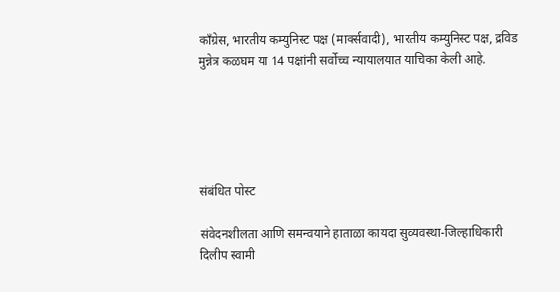काँग्रेस, भारतीय कम्युनिस्ट पक्ष (मार्क्सवादी), भारतीय कम्युनिस्ट पक्ष, द्रविड मुन्नेत्र कळघम या 14 पक्षांनी सर्वोच्च न्यायालयात याचिका केली आहे.





संबंधित पोस्ट

संवेदनशीलता आणि समन्वयाने हाताळा कायदा सुव्यवस्था-जिल्हाधिकारी दिलीप स्वामी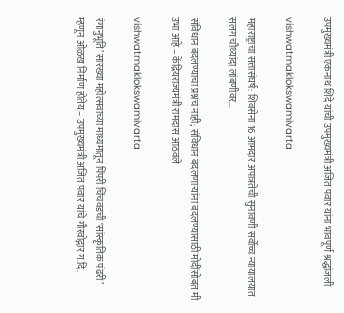उपमुख्यमंत्री एकनाथ शिंदे यांची उपमुख्यमंत्री अजित पवार यांना भावपूर्ण श्रद्धांजली

vishwatmaklokswamivarta

महाराष्ट्राचा सत्तासंघर्ष: शिवसेना 16 आमदार अपात्रतेची सुनावणी सर्वोच्च न्यायालयात सलग चौथ्यांदा लांबणीवर…

संविधान बदलण्याचा प्रश्नच नाही; संविधान बदलणाऱ्यांना बदलण्यासाठी मोदींसोबत मी उभा आहे – केंद्रियराज्यमंत्री रामदास आठवले

vishwatmaklokswamivarta

रंगानुभूति’ सारख्या महोत्सवाच्या माध्यमातून पिंपरी चिंचवडची ‘सांस्कृतिक पंढरी’ म्हणून ओळख निर्माण होतेय – उपमुख्यमंत्री अजित पवार यांचे गौरवोद्गार ग.दि.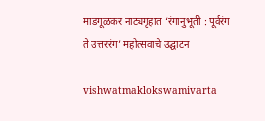माडगूळकर नाट्यगृहात ‘रंगानुभूती : पूर्वरंग ते उत्तररंग’ महोत्सवाचे उद्घाटन

vishwatmaklokswamivarta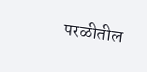परळीतील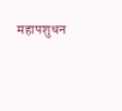महापशुधन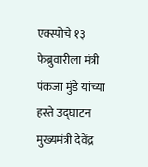एक्स्पोचे १३ फेब्रुवारीला मंत्री पंकजा मुंडे यांच्या हस्ते उद्घाटन मुख्यमंत्री देवेंद्र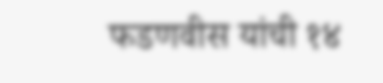फडणवीस यांची १४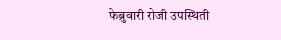फेब्रुवारी रोजी उपस्थिती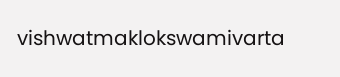vishwatmaklokswamivarta